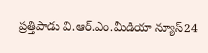ప్రత్తిపాడు వి.ఆర్.ఎం.మీడియా న్యూస్24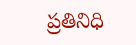ప్రతినిధి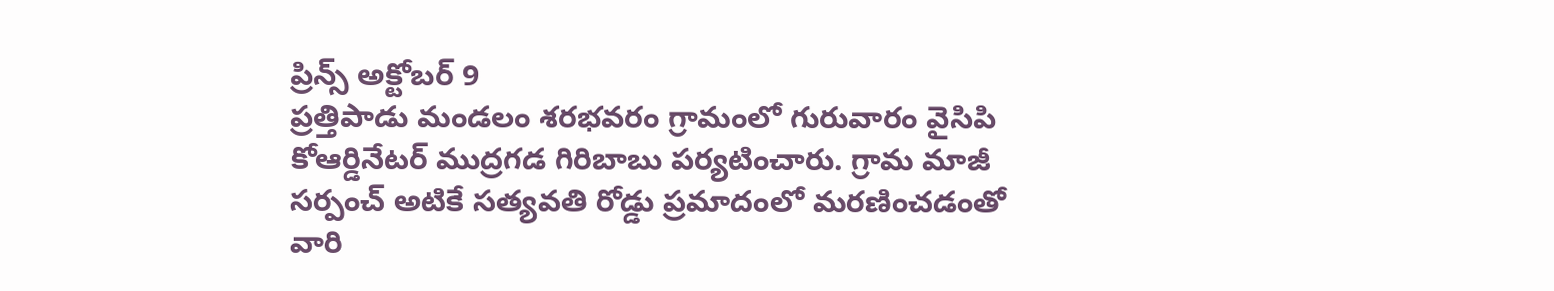ప్రిన్స్ అక్టోబర్ 9
ప్రత్తిపాడు మండలం శరభవరం గ్రామంలో గురువారం వైసిపి కోఆర్డినేటర్ ముద్రగడ గిరిబాబు పర్యటించారు. గ్రామ మాజీ సర్పంచ్ అటికే సత్యవతి రోడ్డు ప్రమాదంలో మరణించడంతో వారి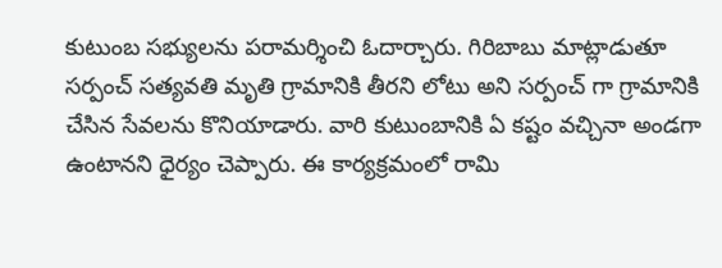కుటుంబ సభ్యులను పరామర్శించి ఓదార్చారు. గిరిబాబు మాట్లాడుతూ సర్పంచ్ సత్యవతి మృతి గ్రామానికి తీరని లోటు అని సర్పంచ్ గా గ్రామానికి చేసిన సేవలను కొనియాడారు. వారి కుటుంబానికి ఏ కష్టం వచ్చినా అండగా ఉంటానని ధైర్యం చెప్పారు. ఈ కార్యక్రమంలో రామి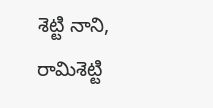శెట్టి నాని, రామిశెట్టి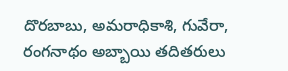దొరబాబు, అమరాధికాశి, గువేరా, రంగనాథం అబ్బాయి తదితరులు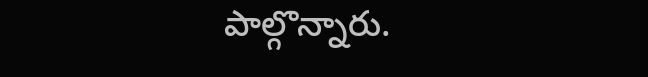పాల్గొన్నారు.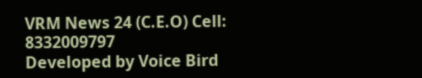VRM News 24 (C.E.O) Cell: 8332009797
Developed by Voice Bird